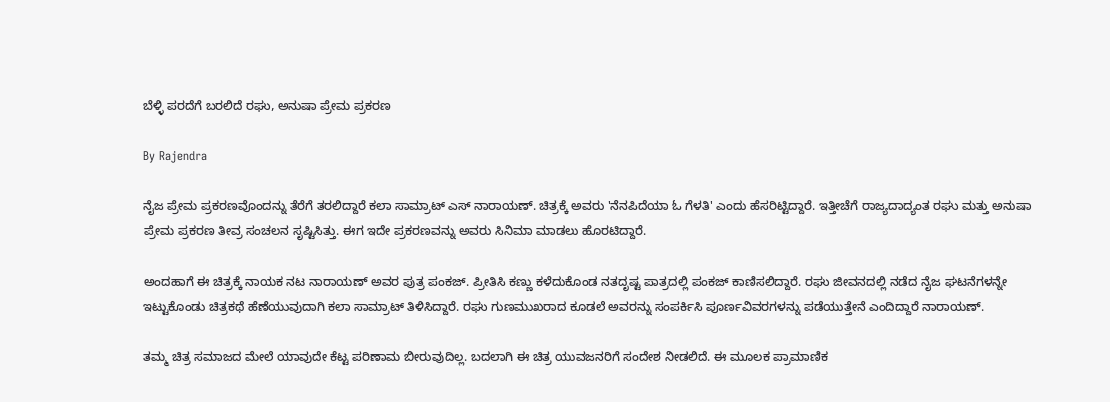ಬೆಳ್ಳಿ ಪರದೆಗೆ ಬರಲಿದೆ ರಘು, ಅನುಷಾ ಪ್ರೇಮ ಪ್ರಕರಣ

By Rajendra

ನೈಜ ಪ್ರೇಮ ಪ್ರಕರಣವೊಂದನ್ನು ತೆರೆಗೆ ತರಲಿದ್ದಾರೆ ಕಲಾ ಸಾಮ್ರಾಟ್ ಎಸ್ ನಾರಾಯಣ್. ಚಿತ್ರಕ್ಕೆ ಅವರು 'ನೆನಪಿದೆಯಾ ಓ ಗೆಳತಿ' ಎಂದು ಹೆಸರಿಟ್ಟಿದ್ದಾರೆ. ಇತ್ತೀಚೆಗೆ ರಾಜ್ಯದಾದ್ಯಂತ ರಘು ಮತ್ತು ಅನುಷಾ ಪ್ರೇಮ ಪ್ರಕರಣ ತೀವ್ರ ಸಂಚಲನ ಸೃಷ್ಟಿಸಿತ್ತು. ಈಗ ಇದೇ ಪ್ರಕರಣವನ್ನು ಅವರು ಸಿನಿಮಾ ಮಾಡಲು ಹೊರಟಿದ್ದಾರೆ.

ಅಂದಹಾಗೆ ಈ ಚಿತ್ರಕ್ಕೆ ನಾಯಕ ನಟ ನಾರಾಯಣ್ ಅವರ ಪುತ್ರ ಪಂಕಜ್. ಪ್ರೀತಿಸಿ ಕಣ್ಣು ಕಳೆದುಕೊಂಡ ನತದೃಷ್ಟ ಪಾತ್ರದಲ್ಲಿ ಪಂಕಜ್ ಕಾಣಿಸಲಿದ್ದಾರೆ. ರಘು ಜೀವನದಲ್ಲಿ ನಡೆದ ನೈಜ ಘಟನೆಗಳನ್ನೇ ಇಟ್ಟುಕೊಂಡು ಚಿತ್ರಕಥೆ ಹೆಣೆಯುವುದಾಗಿ ಕಲಾ ಸಾಮ್ರಾಟ್ ತಿಳಿಸಿದ್ದಾರೆ. ರಘು ಗುಣಮುಖರಾದ ಕೂಡಲೆ ಅವರನ್ನು ಸಂಪರ್ಕಿಸಿ ಪೂರ್ಣವಿವರಗಳನ್ನು ಪಡೆಯುತ್ತೇನೆ ಎಂದಿದ್ದಾರೆ ನಾರಾಯಣ್.

ತಮ್ಮ ಚಿತ್ರ ಸಮಾಜದ ಮೇಲೆ ಯಾವುದೇ ಕೆಟ್ಟ ಪರಿಣಾಮ ಬೀರುವುದಿಲ್ಲ. ಬದಲಾಗಿ ಈ ಚಿತ್ರ ಯುವಜನರಿಗೆ ಸಂದೇಶ ನೀಡಲಿದೆ. ಈ ಮೂಲಕ ಪ್ರಾಮಾಣಿಕ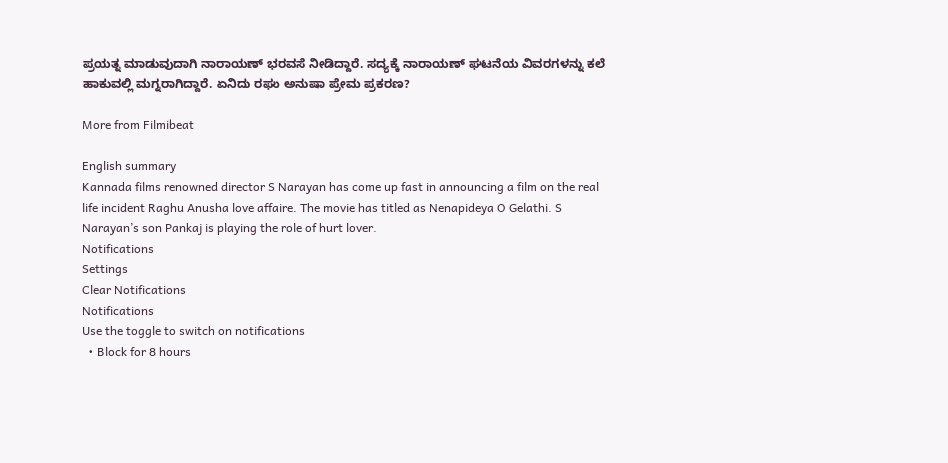ಪ್ರಯತ್ನ ಮಾಡುವುದಾಗಿ ನಾರಾಯಣ್ ಭರವಸೆ ನೀಡಿದ್ದಾರೆ. ಸದ್ಯಕ್ಕೆ ನಾರಾಯಣ್ ಘಟನೆಯ ವಿವರಗಳನ್ನು ಕಲೆ ಹಾಕುವಲ್ಲಿ ಮಗ್ನರಾಗಿದ್ದಾರೆ. ಏನಿದು ರಘು ಅನುಷಾ ಪ್ರೇಮ ಪ್ರಕರಣ?

More from Filmibeat

English summary
Kannada films renowned director S Narayan has come up fast in announcing a film on the real life incident Raghu Anusha love affaire. The movie has titled as Nenapideya O Gelathi. S Narayan’s son Pankaj is playing the role of hurt lover.
Notifications
Settings
Clear Notifications
Notifications
Use the toggle to switch on notifications
  • Block for 8 hours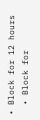• Block for 12 hours
  • Block for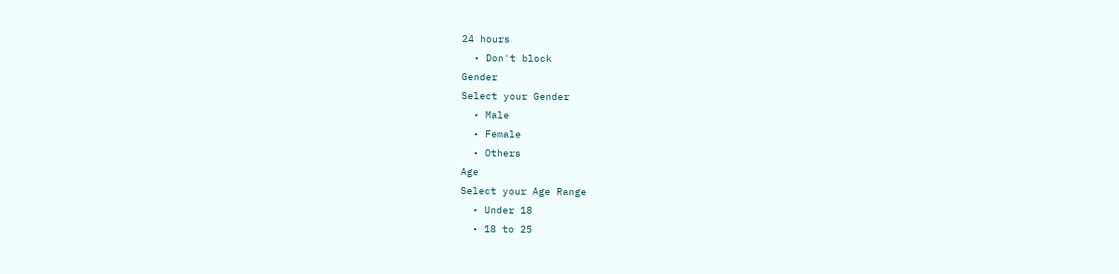24 hours
  • Don't block
Gender
Select your Gender
  • Male
  • Female
  • Others
Age
Select your Age Range
  • Under 18
  • 18 to 25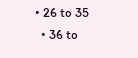• 26 to 35
  • 36 to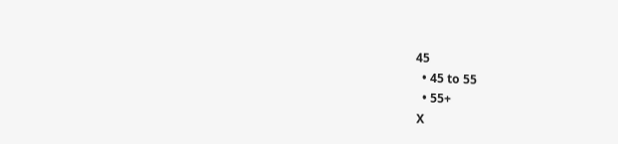45
  • 45 to 55
  • 55+
X